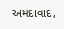અમદાવાદ,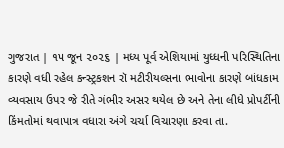ગુજરાત | ૧૫ જૂન ૨૦૨૬ | મધ્ય પૂર્વ એશિયામાં યુધ્ધની પરિસ્થિતિના કારણે વધી રહેલ કન્સ્ટ્રકશન રૉ મટીરીયલ્સના ભાવોના કારણે બાંધકામ વ્યવસાય ઉપર જે રીતે ગંભીર અસર થયેલ છે અને તેના લીધે પ્રોપર્ટીની કિંમતોમાં થવાપાત્ર વધારા અંગે ચર્ચા વિચારણા કરવા તા.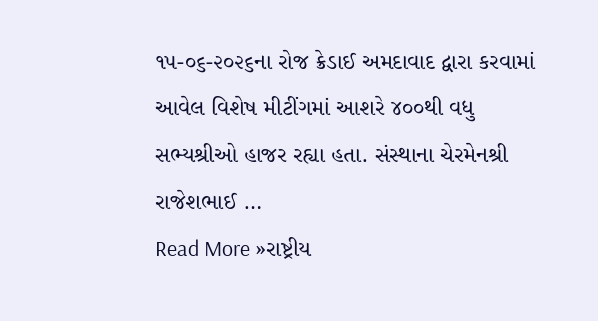૧૫-૦૬-૨૦૨૬ના રોજ ક્રેડાઈ અમદાવાદ દ્વારા કરવામાં આવેલ વિશેષ મીટીંગમાં આશરે ૪૦૦થી વધુ સભ્યશ્રીઓ હાજર રહ્યા હતા. સંસ્થાના ચેરમેનશ્રી રાજેશભાઈ …
Read More »રાષ્ટ્રીય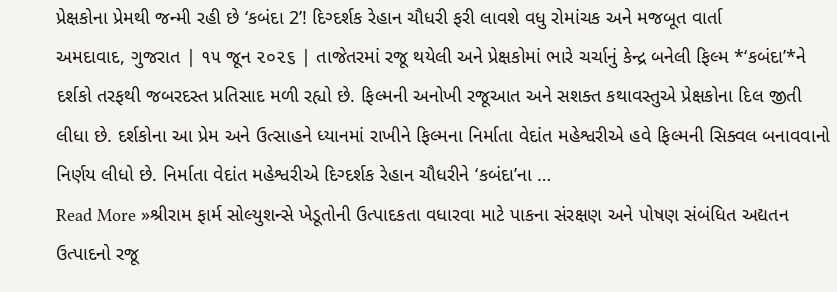પ્રેક્ષકોના પ્રેમથી જન્મી રહી છે ‘કબંદા 2’! દિગ્દર્શક રેહાન ચૌધરી ફરી લાવશે વધુ રોમાંચક અને મજબૂત વાર્તા
અમદાવાદ, ગુજરાત | ૧૫ જૂન ૨૦૨૬ | તાજેતરમાં રજૂ થયેલી અને પ્રેક્ષકોમાં ભારે ચર્ચાનું કેન્દ્ર બનેલી ફિલ્મ *‘કબંદા’*ને દર્શકો તરફથી જબરદસ્ત પ્રતિસાદ મળી રહ્યો છે. ફિલ્મની અનોખી રજૂઆત અને સશક્ત કથાવસ્તુએ પ્રેક્ષકોના દિલ જીતી લીધા છે. દર્શકોના આ પ્રેમ અને ઉત્સાહને ધ્યાનમાં રાખીને ફિલ્મના નિર્માતા વેદાંત મહેશ્વરીએ હવે ફિલ્મની સિક્વલ બનાવવાનો નિર્ણય લીધો છે. નિર્માતા વેદાંત મહેશ્વરીએ દિગ્દર્શક રેહાન ચૌધરીને ‘કબંદા’ના …
Read More »શ્રીરામ ફાર્મ સોલ્યુશન્સે ખેડૂતોની ઉત્પાદકતા વધારવા માટે પાકના સંરક્ષણ અને પોષણ સંબંધિત અદ્યતન ઉત્પાદનો રજૂ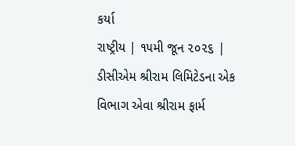કર્યા
રાષ્ટ્રીય | ૧૫મી જૂન ૨૦૨૬ | ડીસીએમ શ્રીરામ લિમિટેડના એક વિભાગ એવા શ્રીરામ ફાર્મ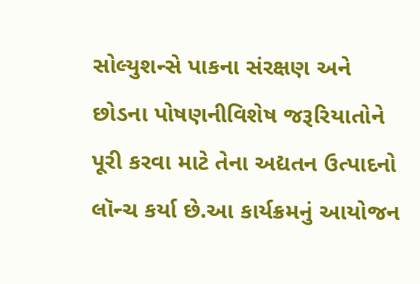સોલ્યુશન્સે પાકના સંરક્ષણ અને છોડના પોષણનીવિશેષ જરૂરિયાતોને પૂરી કરવા માટે તેના અદ્યતન ઉત્પાદનો લૉન્ચ કર્યા છે.આ કાર્યક્રમનું આયોજન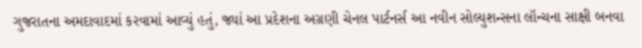ગુજરાતના અમદાવાદમાં કરવામાં આવ્યું હતું, જ્યાં આ પ્રદેશના અગ્રણી ચેનલ પાર્ટનર્સ આ નવીન સોલ્યુશન્સના લૉન્ચના સાક્ષી બનવા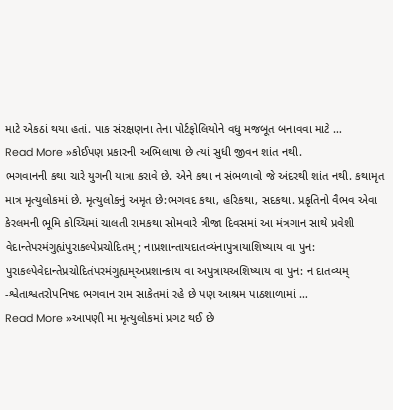માટે એકઠાં થયા હતાં. પાક સંરક્ષણના તેના પોર્ટફોલિયોને વધુ મજબૂત બનાવવા માટે …
Read More »કોઈપણ પ્રકારની અભિલાષા છે ત્યાં સુધી જીવન શાંત નથી.
ભગવાનની કથા ચારે યુગની યાત્રા કરાવે છે. એને કથા ન સંભળાવો જે અંદરથી શાંત નથી. કથામૃત માત્ર મૃત્યુલોકમાં છે. મૃત્યુલોકનું અમૃત છે:ભગવદ કથા, હરિકથા, સદકથા. પ્રકૃતિનો વૈભવ એવા કેરલમની ભૂમિ કોચ્ચિમાં ચાલતી રામકથા સોમવારે ત્રીજા દિવસમાં આ મંત્રગાન સાથે પ્રવેશી વેદાન્તેપરમંગુહ્યંપુરાકલ્પેપ્રચોદિતમ્; નાપ્રશાન્તાયદાતવ્યંનાપુત્રાયાશિષ્યાય વા પુન: પુરાકલ્પેવેદાન્તેપ્રચોદિતંપરમંગુહ્યમ્અપ્રશાન્કાય વા અપુત્રાયઅશિષ્યાય વા પુન: ન દાતવ્યમ્ -શ્વેતાશ્વતરોપનિષદ ભગવાન રામ સાકેતમાં રહે છે પણ આશ્રમ પાઠશાળામાં …
Read More »આપણી મા મૃત્યુલોકમાં પ્રગટ થઈ છે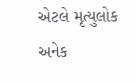એટલે મૃત્યુલોક અનેક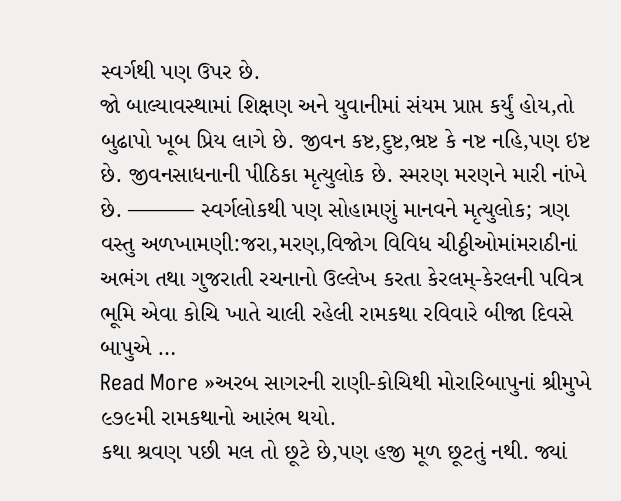સ્વર્ગથી પણ ઉપર છે.
જો બાલ્યાવસ્થામાં શિક્ષણ અને યુવાનીમાં સંયમ પ્રાપ્ત કર્યું હોય,તો બુઢાપો ખૂબ પ્રિય લાગે છે. જીવન કષ્ટ,દુષ્ટ,ભ્રષ્ટ કે નષ્ટ નહિ,પણ ઇષ્ટ છે. જીવનસાધનાની પીઠિકા મૃત્યુલોક છે. સ્મરણ મરણને મારી નાંખે છે. ——— સ્વર્ગલોકથી પણ સોહામણું માનવને મૃત્યુલોક; ત્રણ વસ્તુ અળખામણી:જરા,મરણ,વિજોગ વિવિધ ચીઠ્ઠીઓમાંમરાઠીનાં અભંગ તથા ગુજરાતી રચનાનો ઉલ્લેખ કરતા કેરલમ્-કેરલની પવિત્ર ભૂમિ એવા કોચિ ખાતે ચાલી રહેલી રામકથા રવિવારે બીજા દિવસે બાપુએ …
Read More »અરબ સાગરની રાણી-કોચિથી મોરારિબાપુનાં શ્રીમુખે ૯૭૯મી રામકથાનો આરંભ થયો.
કથા શ્રવણ પછી મલ તો છૂટે છે,પણ હજી મૂળ છૂટતું નથી. જ્યાં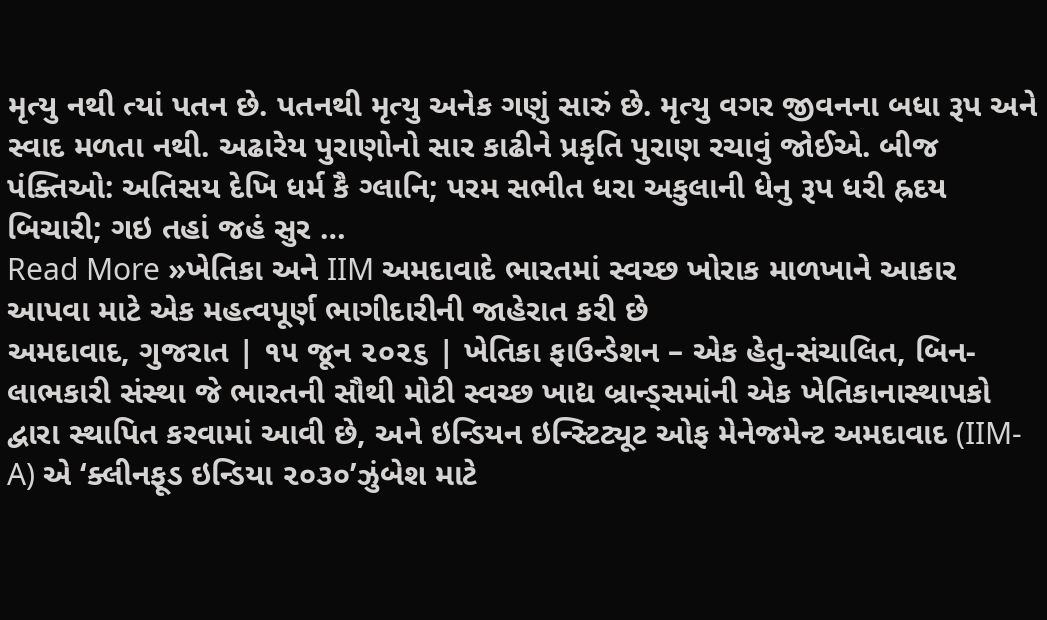મૃત્યુ નથી ત્યાં પતન છે. પતનથી મૃત્યુ અનેક ગણું સારું છે. મૃત્યુ વગર જીવનના બધા રૂપ અને સ્વાદ મળતા નથી. અઢારેય પુરાણોનો સાર કાઢીને પ્રકૃતિ પુરાણ રચાવું જોઈએ. બીજ પંક્તિઓ: અતિસય દેખિ ધર્મ કૈ ગ્લાનિ; પરમ સભીત ધરા અકુલાની ધેનુ રૂપ ધરી હ્રદય બિચારી; ગઇ તહાં જહં સુર …
Read More »ખેતિકા અને IIM અમદાવાદે ભારતમાં સ્વચ્છ ખોરાક માળખાને આકાર આપવા માટે એક મહત્વપૂર્ણ ભાગીદારીની જાહેરાત કરી છે
અમદાવાદ, ગુજરાત | ૧૫ જૂન ૨૦૨૬ | ખેતિકા ફાઉન્ડેશન – એક હેતુ-સંચાલિત, બિન-લાભકારી સંસ્થા જે ભારતની સૌથી મોટી સ્વચ્છ ખાદ્ય બ્રાન્ડ્સમાંની એક ખેતિકાનાસ્થાપકો દ્વારા સ્થાપિત કરવામાં આવી છે, અને ઇન્ડિયન ઇન્સ્ટિટ્યૂટ ઓફ મેનેજમેન્ટ અમદાવાદ (IIM-A) એ ‘ક્લીનફૂડ ઇન્ડિયા ૨૦૩૦’ઝુંબેશ માટે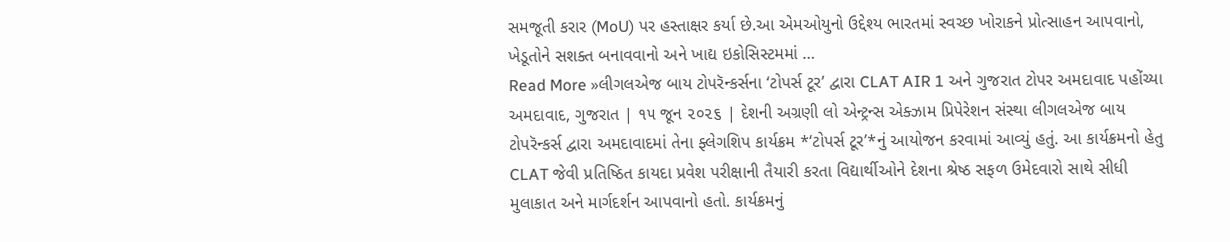સમજૂતી કરાર (MoU) પર હસ્તાક્ષર કર્યા છે.આ એમઓયુનો ઉદ્દેશ્ય ભારતમાં સ્વચ્છ ખોરાકને પ્રોત્સાહન આપવાનો, ખેડૂતોને સશક્ત બનાવવાનો અને ખાદ્ય ઇકોસિસ્ટમમાં …
Read More »લીગલએજ બાય ટોપરૅન્કર્સના ‘ટોપર્સ ટૂર’ દ્વારા CLAT AIR 1 અને ગુજરાત ટોપર અમદાવાદ પહોંચ્યા
અમદાવાદ, ગુજરાત | ૧૫ જૂન ૨૦૨૬ | દેશની અગ્રણી લો એન્ટ્રન્સ એક્ઝામ પ્રિપેરેશન સંસ્થા લીગલએજ બાય ટોપરૅન્કર્સ દ્વારા અમદાવાદમાં તેના ફ્લેગશિપ કાર્યક્રમ *‘ટોપર્સ ટૂર’*નું આયોજન કરવામાં આવ્યું હતું. આ કાર્યક્રમનો હેતુ CLAT જેવી પ્રતિષ્ઠિત કાયદા પ્રવેશ પરીક્ષાની તૈયારી કરતા વિદ્યાર્થીઓને દેશના શ્રેષ્ઠ સફળ ઉમેદવારો સાથે સીધી મુલાકાત અને માર્ગદર્શન આપવાનો હતો. કાર્યક્રમનું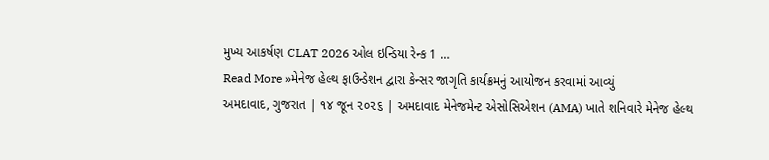મુખ્ય આકર્ષણ CLAT 2026 ઓલ ઇન્ડિયા રેન્ક 1 …
Read More »મેનેજ હેલ્થ ફાઉન્ડેશન દ્વારા કેન્સર જાગૃતિ કાર્યક્રમનું આયોજન કરવામાં આવ્યું
અમદાવાદ, ગુજરાત | ૧૪ જૂન ૨૦૨૬ | અમદાવાદ મેનેજમેન્ટ એસોસિએશન (AMA) ખાતે શનિવારે મેનેજ હેલ્થ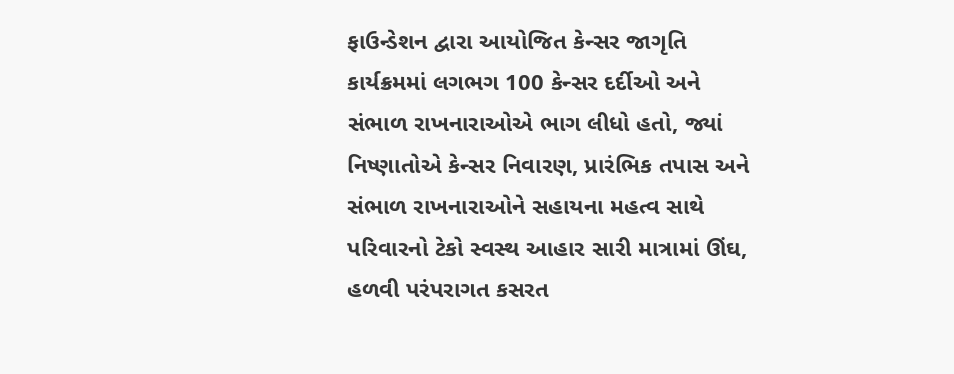ફાઉન્ડેશન દ્વારા આયોજિત કેન્સર જાગૃતિ કાર્યક્રમમાં લગભગ 100 કેન્સર દર્દીઓ અને સંભાળ રાખનારાઓએ ભાગ લીધો હતો, જ્યાં નિષ્ણાતોએ કેન્સર નિવારણ, પ્રારંભિક તપાસ અને સંભાળ રાખનારાઓને સહાયના મહત્વ સાથે પરિવારનો ટેકો સ્વસ્થ આહાર સારી માત્રામાં ઊંઘ, હળવી પરંપરાગત કસરત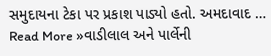સમુદાયના ટેકા પર પ્રકાશ પાડ્યો હતો. અમદાવાદ …
Read More »વાડીલાલ અને પાર્લેની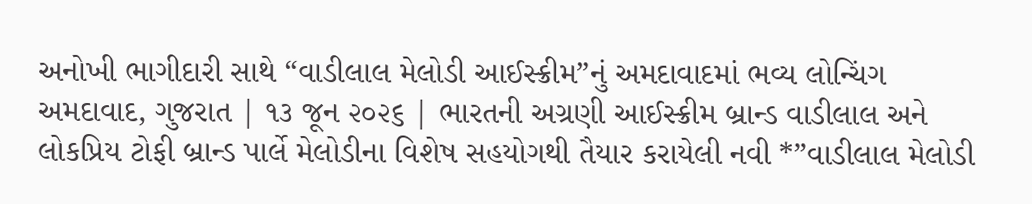અનોખી ભાગીદારી સાથે “વાડીલાલ મેલોડી આઈસ્ક્રીમ”નું અમદાવાદમાં ભવ્ય લોન્ચિંગ
અમદાવાદ, ગુજરાત | ૧૩ જૂન ૨૦૨૬ | ભારતની અગ્રણી આઈસ્ક્રીમ બ્રાન્ડ વાડીલાલ અને લોકપ્રિય ટોફી બ્રાન્ડ પાર્લે મેલોડીના વિશેષ સહયોગથી તૈયાર કરાયેલી નવી *”વાડીલાલ મેલોડી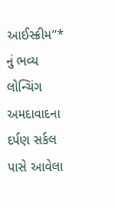આઈસ્ક્રીમ”* નું ભવ્ય લોન્ચિંગ અમદાવાદના દર્પણ સર્કલ પાસે આવેલા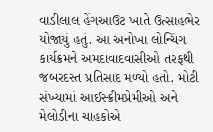વાડીલાલ હેંગઆઉટ ખાતે ઉત્સાહભેર યોજાયું હતું. આ અનોખા લોન્ચિંગ કાર્યક્રમને અમદાવાદવાસીઓ તરફથી જબરદસ્ત પ્રતિસાદ મળ્યો હતો. મોટી સંખ્યામાં આઈસ્ક્રીમપ્રેમીઓ અને મેલોડીના ચાહકોએ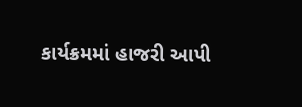કાર્યક્રમમાં હાજરી આપી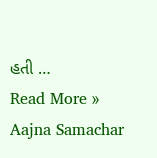હતી …
Read More »
Aajna Samachar